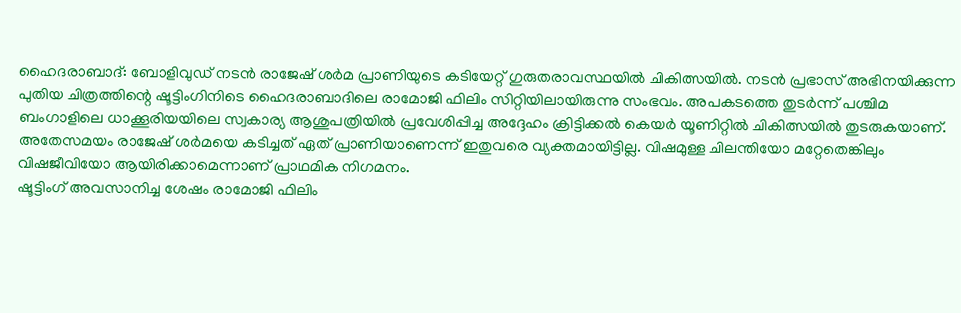ഹൈദരാബാദ്: ബോളിവുഡ് നടൻ രാജേഷ് ശർമ പ്രാണിയുടെ കടിയേറ്റ് ഗുരുതരാവസ്ഥയിൽ ചികിത്സയിൽ. നടൻ പ്രഭാസ് അഭിനയിക്കുന്ന പുതിയ ചിത്രത്തിന്റെ ഷൂട്ടിംഗിനിടെ ഹൈദരാബാദിലെ രാമോജി ഫിലിം സിറ്റിയിലായിരുന്നു സംഭവം. അപകടത്തെ തുടർന്ന് പശ്ചിമ ബംഗാളിലെ ധാക്കൂരിയയിലെ സ്വകാര്യ ആശുപത്രിയിൽ പ്രവേശിപ്പിച്ച അദ്ദേഹം ക്രിട്ടിക്കൽ കെയർ യൂണിറ്റിൽ ചികിത്സയിൽ തുടരുകയാണ്.
അതേസമയം രാജേഷ് ശർമയെ കടിച്ചത് ഏത് പ്രാണിയാണെന്ന് ഇതുവരെ വ്യക്തമായിട്ടില്ല. വിഷമുള്ള ചിലന്തിയോ മറ്റേതെങ്കിലും വിഷജീവിയോ ആയിരിക്കാമെന്നാണ് പ്രാഥമിക നിഗമനം.
ഷൂട്ടിംഗ് അവസാനിച്ച ശേഷം രാമോജി ഫിലിം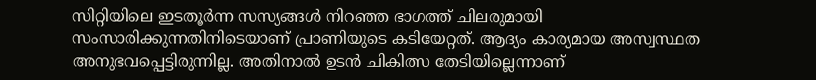സിറ്റിയിലെ ഇടതൂർന്ന സസ്യങ്ങൾ നിറഞ്ഞ ഭാഗത്ത് ചിലരുമായി സംസാരിക്കുന്നതിനിടെയാണ് പ്രാണിയുടെ കടിയേറ്റത്. ആദ്യം കാര്യമായ അസ്വസ്ഥത അനുഭവപ്പെട്ടിരുന്നില്ല. അതിനാൽ ഉടൻ ചികിത്സ തേടിയില്ലെന്നാണ്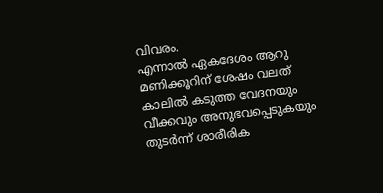വിവരം.
എന്നാൽ ഏകദേശം ആറു മണിക്കൂറിന് ശേഷം വലത് കാലിൽ കടുത്ത വേദനയും വീക്കവും അനുഭവപ്പെടുകയും തുടർന്ന് ശാരീരിക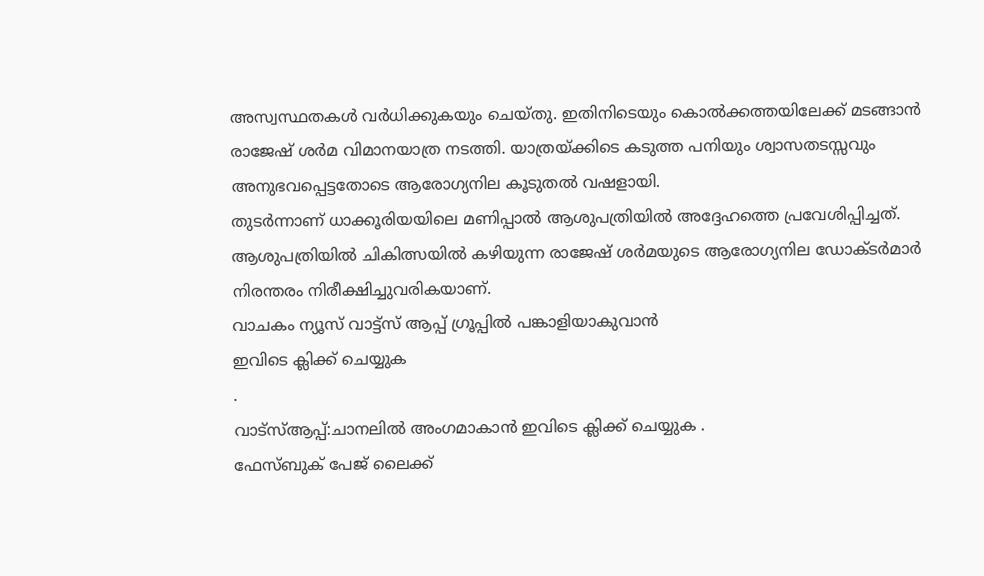അസ്വസ്ഥതകൾ വർധിക്കുകയും ചെയ്തു. ഇതിനിടെയും കൊൽക്കത്തയിലേക്ക് മടങ്ങാൻ രാജേഷ് ശർമ വിമാനയാത്ര നടത്തി. യാത്രയ്ക്കിടെ കടുത്ത പനിയും ശ്വാസതടസ്സവും അനുഭവപ്പെട്ടതോടെ ആരോഗ്യനില കൂടുതൽ വഷളായി.
തുടർന്നാണ് ധാക്കൂരിയയിലെ മണിപ്പാൽ ആശുപത്രിയിൽ അദ്ദേഹത്തെ പ്രവേശിപ്പിച്ചത്. ആശുപത്രിയിൽ ചികിത്സയിൽ കഴിയുന്ന രാജേഷ് ശർമയുടെ ആരോഗ്യനില ഡോക്ടർമാർ നിരന്തരം നിരീക്ഷിച്ചുവരികയാണ്.
വാചകം ന്യൂസ് വാട്ട്സ് ആപ്പ് ഗ്രൂപ്പിൽ പങ്കാളിയാകുവാൻ
ഇവിടെ ക്ലിക്ക് ചെയ്യുക
.
വാട്സ്ആപ്പ്:ചാനലിൽ അംഗമാകാൻ ഇവിടെ ക്ലിക്ക് ചെയ്യുക .
ഫേസ്ബുക് പേജ് ലൈക്ക്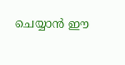ചെയ്യാൻ ഈ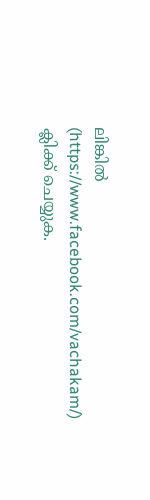ലിങ്കിൽ (https://www.facebook.com/vachakam/) ക്ലിക്ക് ചെയ്യുക.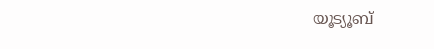യൂട്യൂബ്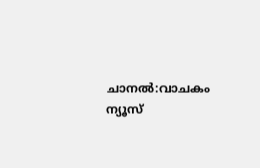ചാനൽ:വാചകം ന്യൂസ്